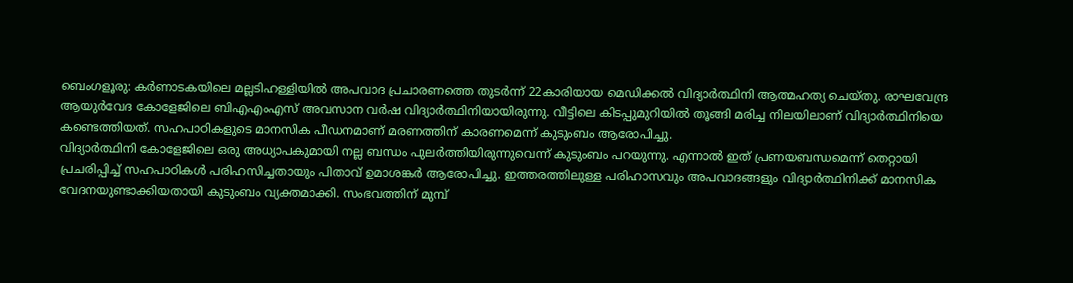ബെംഗളൂരു: കർണാടകയിലെ മല്ലടിഹള്ളിയിൽ അപവാദ പ്രചാരണത്തെ തുടർന്ന് 22കാരിയായ മെഡിക്കൽ വിദ്യാർത്ഥിനി ആത്മഹത്യ ചെയ്തു. രാഘവേന്ദ്ര ആയുർവേദ കോളേജിലെ ബിഎഎംഎസ് അവസാന വർഷ വിദ്യാർത്ഥിനിയായിരുന്നു. വീട്ടിലെ കിടപ്പുമുറിയിൽ തൂങ്ങി മരിച്ച നിലയിലാണ് വിദ്യാർത്ഥിനിയെ കണ്ടെത്തിയത്. സഹപാഠികളുടെ മാനസിക പീഡനമാണ് മരണത്തിന് കാരണമെന്ന് കുടുംബം ആരോപിച്ചു.
വിദ്യാർത്ഥിനി കോളേജിലെ ഒരു അധ്യാപകുമായി നല്ല ബന്ധം പുലർത്തിയിരുന്നുവെന്ന് കുടുംബം പറയുന്നു. എന്നാൽ ഇത് പ്രണയബന്ധമെന്ന് തെറ്റായി പ്രചരിപ്പിച്ച് സഹപാഠികൾ പരിഹസിച്ചതായും പിതാവ് ഉമാശങ്കർ ആരോപിച്ചു. ഇത്തരത്തിലുള്ള പരിഹാസവും അപവാദങ്ങളും വിദ്യാർത്ഥിനിക്ക് മാനസിക വേദനയുണ്ടാക്കിയതായി കുടുംബം വ്യക്തമാക്കി. സംഭവത്തിന് മുമ്പ്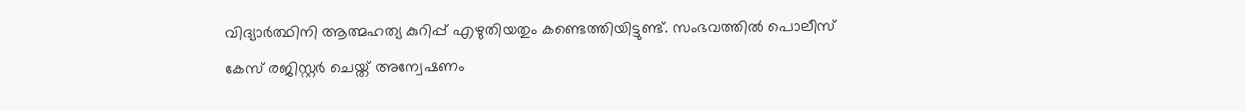വിദ്യാർത്ഥിനി ആത്മഹത്യ കുറിപ്പ് എഴുതിയതും കണ്ടെത്തിയിട്ടുണ്ട്. സംഭവത്തിൽ പൊലീസ് കേസ് രജിസ്റ്റർ ചെയ്ത് അന്വേഷണം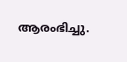ആരംഭിച്ചു.